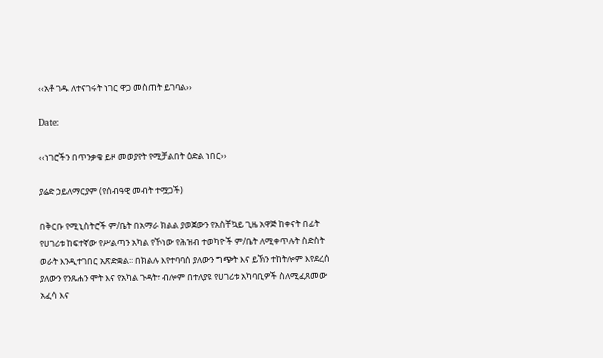‹‹አቶ ገዱ ለተናገሩት ነገር ዋጋ መስጠት ይገባል››

Date:

‹‹ነገሮችን በጥንቃቄ ይዞ መወያየት የሚቻልበት ዕድል ነበር››

ያሬድ ኃይለማርያም (የሰብዓዊ መብት ተሟጋች)

በቅርቡ የሚኒስትሮች ም/ቤት በአማራ ክልል ያወጀውን የአስቸኳይ ጊዜ አዋጅ ከቀናት በፊት የሀገሪቱ ከፍተኛው የሥልጣን አካል የኾነው የሕዝብ ተወካዮች ም/ቤት ለሚቀጥሉት ስድስት ወራት እንዲተገበር አጽድቋል፡፡ በክልሉ እየተባባሰ ያለውን ግጭት እና ይኽን ተከትሎም እየደረሰ ያለውን የንጹሐን ሞት እና የአካል ጉዳት፣ ብሎም በተለያዩ የሀገሪቱ አካባቢዎች ስለሚፈጸመው አፈሳ እና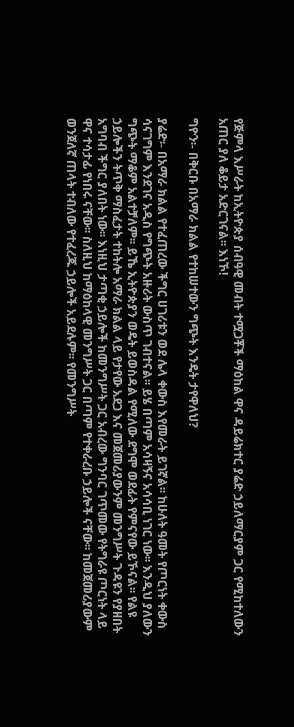የጅምላ እሥራት ከኢትዮጵያ ሰብዓዊ መብት ተሟጋቾች ማዕከል ዋና ዳይሬክተር ያሬድ ኃይለማርያም ጋር የሚከተለውን አጠር ያለ ቆይታ አድርገናል፡፡ እነኾ!

ግዮን፡- በቅርቡ በአማራ ክልል የተከሠተውን ግጭት እንዴት ታየዋለህ?

ያሬድ፡- በአማራ ክልል የተፈጠረው ችግር ሀገሪቱን ወደ ሌላ ቀውስ እየመራት ይገኛል፡፡ ከሁለት ዓመት የጦርነት ቀውስ ሳናገግም እንደገና አዲስ የግጭት አዙሪት ውስጥ ገብተናል፡፡ ይሄ በጣም አሳዛኝና አሳሳቢ ነገር ነው፡፡ እንዲህ ያለውን ግጭት ማቆም አልተቻለም፡፡ ይኼ ኢትዮጵያን ወዴት ይወስዳል የሚለው ደግሞ ወደፊት የምናየው ይኾናል፡፡ የልዩ ኃይሎችን ትጥቅ ማስፈታት ተከትሎ አማራ ክልል ላይ የታየው አደጋ እና መጀመሪያውንም መንግሥት ጉዳዩን የያዘበት አግባብ ችግር ያለበት ነው፡፡ እነዚህ ታጣቂ ኃይሎች ከመንግሥት ጋር አብረው ግንባር ገጥመው የትግራዩ ጦርነት ላይ ዋና ተሳታፊ የነበሩ ናቸው፡፡ ስለዚህ ከማዕከላዊ መንግሥት ጋር በጣም የተቀራረቡ ኃይሎች ናቸው፡፡ ከመጀመሪያውም ወንጀለኛ ጠላት ተብለው የተፈረጁ ኃይሎች አይደሉም፡፡ የመንግሥት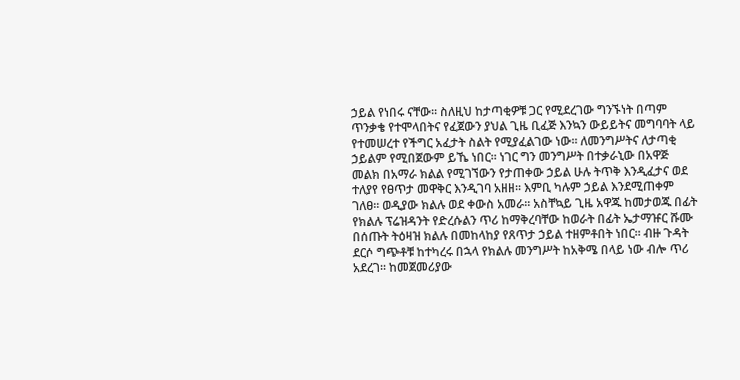ኃይል የነበሩ ናቸው፡፡ ስለዚህ ከታጣቂዎቹ ጋር የሚደረገው ግንኙነት በጣም ጥንቃቄ የተሞላበትና የፈጀውን ያህል ጊዜ ቢፈጅ እንኳን ውይይትና መግባባት ላይ የተመሠረተ የችግር አፈታት ስልት የሚያፈልገው ነው፡፡ ለመንግሥትና ለታጣቂ ኃይልም የሚበጀውም ይኼ ነበር፡፡ ነገር ግን መንግሥት በተቃራኒው በአዋጅ መልክ በአማራ ክልል የሚገኘውን የታጠቀው ኃይል ሁሉ ትጥቅ እንዲፈታና ወደ ተለያየ የፀጥታ መዋቅር እንዲገባ አዘዘ፡፡ እምቢ ካሉም ኃይል እንደሚጠቀም ገለፀ፡፡ ወዲያው ክልሉ ወደ ቀውስ አመራ፡፡ አስቸኳይ ጊዜ አዋጁ ከመታወጁ በፊት የክልሉ ፕሬዝዳንት የድረሱልን ጥሪ ከማቅረባቸው ከወራት በፊት ኤታማዡር ሹሙ በሰጡት ትዕዛዝ ክልሉ በመከላከያ የጸጥታ ኃይል ተዘምቶበት ነበር፡፡ ብዙ ጉዳት ደርሶ ግጭቶቹ ከተካረሩ በኋላ የክልሉ መንግሥት ከአቅሜ በላይ ነው ብሎ ጥሪ አደረገ፡፡ ከመጀመሪያው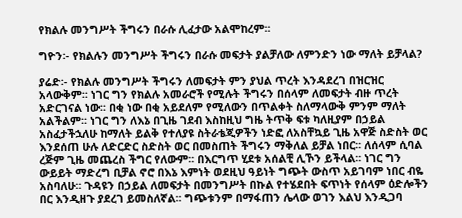የክልሉ መንግሥት ችግሩን በራሱ ሊፈታው አልሞከረም፡፡

ግዮን፡- የክልሉን መንግሥት ችግሩን በራሱ መፍታት ያልቻለው ለምንድን ነው ማለት ይቻላል?

ያሬድ፡- የክልሉ መንግሥት ችግሩን ለመፍታት ምን ያህል ጥረት እንዳደረገ በዝርዝር አላውቅም፡፡ ነገር ግን የክልሉ አመራሮች የሚሉት ችግሩን በሰላም ለመፍታት ብዙ ጥረት አድርገናል ነው፡፡ በቂ ነው በቂ አይደለም የሚለውን በጥልቀት ስለማላውቅ ምንም ማለት አልችልም፡፡ ነገር ግን ለእኔ በጊዜ ገደብ እስከዚህ ግዜ ትጥቅ ፍቱ ካለዚያም በኃይል አስፈታችኋለሁ ከማለት ይልቅ የተለያዩ ስትራቴጂዎችን ነድፎ ለአስቸኳይ ጊዜ አዋጅ ስድስት ወር እንደሰጠ ሁሉ ለድርድር ስድስት ወር በመስጠት ችግሩን ማቅለል ይቻል ነበር፡፡ ለሰላም ሲባል ረጅም ጊዜ መጨረስ ችግር የለውም፡፡ በእርግጥ ሂደቱ አሰልቺ ሊኾን ይችላል፡፡ ነገር ግን ውይይት ማድረግ ቢቻል ኖሮ በእኔ እምነት ወደዚህ ዓይነት ግጭት ውስጥ አይገባም ነበር ብዬ አስባለሁ፡፡ ጉዳዩን በኃይል ለመፍታት በመንግሥት በኩል የተሄደበት ፍጥነት የሰላም ዕድሎችን በር እንዲዘጉ ያደረገ ይመስለኛል፡፡ ግጭቱንም በማፋጠን ሌላው ወገን እልህ እንዲጋባ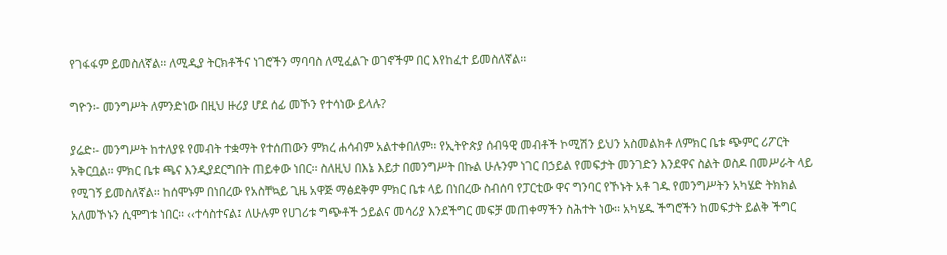የገፋፋም ይመስለኛል፡፡ ለሚዲያ ትርክቶችና ነገሮችን ማባባስ ለሚፈልጉ ወገኖችም በር እየከፈተ ይመስለኛል፡፡

ግዮን፡- መንግሥት ለምንድነው በዚህ ዙሪያ ሆደ ሰፊ መኾን የተሳነው ይላሉ?

ያሬድ፡- መንግሥት ከተለያዩ የመብት ተቋማት የተሰጠውን ምክረ ሐሳብም አልተቀበለም፡፡ የኢትዮጵያ ሰብዓዊ መብቶች ኮሚሽን ይህን አስመልክቶ ለምክር ቤቱ ጭምር ሪፖርት አቅርቧል፡፡ ምክር ቤቱ ጫና እንዲያደርግበት ጠይቀው ነበር፡፡ ስለዚህ በእኔ እይታ በመንግሥት በኩል ሁሉንም ነገር በኃይል የመፍታት መንገድን እንደዋና ስልት ወስዶ በመሥራት ላይ የሚገኝ ይመስለኛል፡፡ ከሰሞኑም በነበረው የአስቸኳይ ጊዜ አዋጅ ማፅደቅም ምክር ቤቱ ላይ በነበረው ስብሰባ የፓርቲው ዋና ግንባር የኾኑት አቶ ገዱ የመንግሥትን አካሄድ ትክክል አለመኾኑን ሲሞግቱ ነበር፡፡ ‹‹ተሳስተናል፤ ለሁሉም የሀገሪቱ ግጭቶች ኃይልና መሳሪያ እንደችግር መፍቻ መጠቀማችን ስሕተት ነው፡፡ አካሄዱ ችግሮችን ከመፍታት ይልቅ ችግር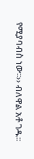የሚያባብስ ነው፡፡›› ብለዋል አቶ ገዱ፡፡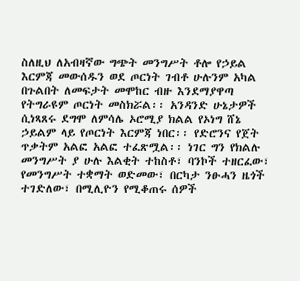ስለዚህ ለአብዛኛው ግጭት መንግሥት ቶሎ የኃይል እርምጃ መውሰዱን ወደ ጦርነት ገብቶ ሁሉንም አካል በጉልበት ለመፍታት መሞከር ብዙ እንደማያዋጣ የትግራዩም ጦርነት መስክሯል፡፡ አንዳንድ ሁኔታዎች ሲነጻጸሩ ደግሞ ለምሳሌ ኦሮሚያ ክልል የኦነግ ሸኔ ኃይልም ላይ የጦርነት እርምጃ ነበር፡፡ የድሮንና የጀት ጥቃትም አልፎ አልፎ ተፈጽሟል፡፡ ነገር ግን የክልሉ መንግሥት ያ ሁሉ እልቂት ተከስቶ፣ ባንኮች ተዘርፈው፣ የመንግሥት ተቋማት ወድመው፣ በርካታ ንፁሓን ዜጎች ተገድለው፣ በሚሊዮን የሚቆጠሩ ሰዎች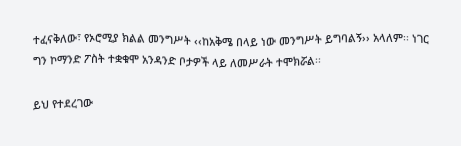ተፈናቅለው፣ የኦሮሚያ ክልል መንግሥት ‹‹ከአቅሜ በላይ ነው መንግሥት ይግባልኝ›› አላለም፡፡ ነገር ግን ኮማንድ ፖስት ተቋቁሞ አንዳንድ ቦታዎች ላይ ለመሥራት ተሞክሯል፡፡

ይህ የተደረገው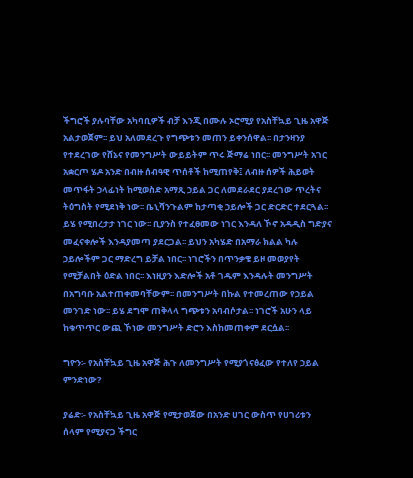ችግሮች ያሉባቸው አካባቢዎች ብቻ እንጂ በሙሉ ኦሮሚያ የአስቸኳይ ጊዜ አዋጅ አልታወጀም፡፡ ይህ አለመደረጉ የግጭቱን መጠን ይቀንሰዋል፡፡ በታንዛንያ የተደረገው የሸኔና የመንግሥት ውይይትም ጥሩ ጅማሬ ነበር፡፡ መንግሥት አገር አቋርጦ ሄዶ አንድ በብዙ ሰብዓዊ ጥሰቶች ከሚጠየቅ፤ ለብዙ ሰዎች ሕይወት መጥፋት ኃላፊነት ከሚወስድ አማጺ ኃይል ጋር ለመደራደር ያደረገው ጥረትና ትዕግስት የሚደነቅ ነው፡፡ ቤኒሻንጉልም ከታጣቂ ኃይሎች ጋር ድርድር ተደርጓል፡፡ ይሄ የሚበረታታ ነገር ነው፡፡ ቢያንስ የተፈፀመው ነገር እንዳለ ኾኖ አዳዲስ ግድያና መፈናቀሎች እንዳያመጣ ያደርጋል፡፡ ይህን አካሄድ በአማራ ክልል ካሉ ኃይሎችም ጋር ማድረግ ይቻል ነበር፡፡ ነገሮችን በጥንቃቄ ይዞ መወያየት የሚቻልበት ዕድል ነበር፡፡ እነዚያን እድሎች አቶ ገዱም እንዳሉት መንግሥት በአግባቡ አልተጠቀመባቸውም፡፡ በመንግሥት በኩል የተመረጠው የኃይል መንገድ ነው፡፡ ይሄ ደግሞ ጠቅላላ ግጭቱን አባብሶታል፡፡ ነገሮች አሁን ላይ ከቁጥጥር ውጪ ኾነው መንግሥት ድሮን እስከመጠቀም ደርሷል፡፡

ግዮን፡- የአስቸኳይ ጊዜ አዋጅ ሕጉ ለመንግሥት የሚያጎናፅፈው የተለየ ኃይል ምንድነው?

ያሬድ፡- የአስቸኳይ ጊዜ አዋጅ የሚታወጀው በአንድ ሀገር ውስጥ የሀገሪቱን ሰላም የሚያናጋ ችግር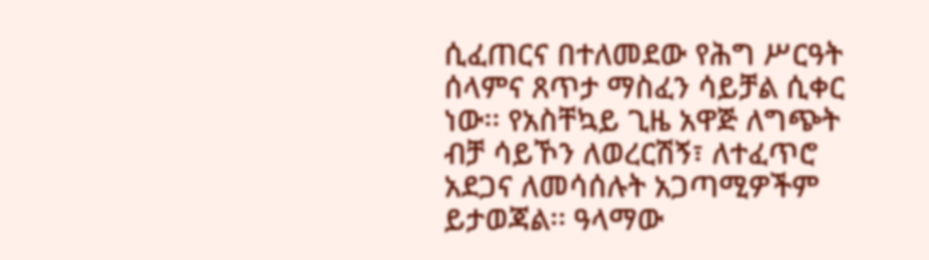ሲፈጠርና በተለመደው የሕግ ሥርዓት ሰላምና ጸጥታ ማስፈን ሳይቻል ሲቀር ነው፡፡ የአስቸኳይ ጊዜ አዋጅ ለግጭት ብቻ ሳይኾን ለወረርሽኝ፣ ለተፈጥሮ አደጋና ለመሳሰሉት አጋጣሚዎችም ይታወጃል፡፡ ዓላማው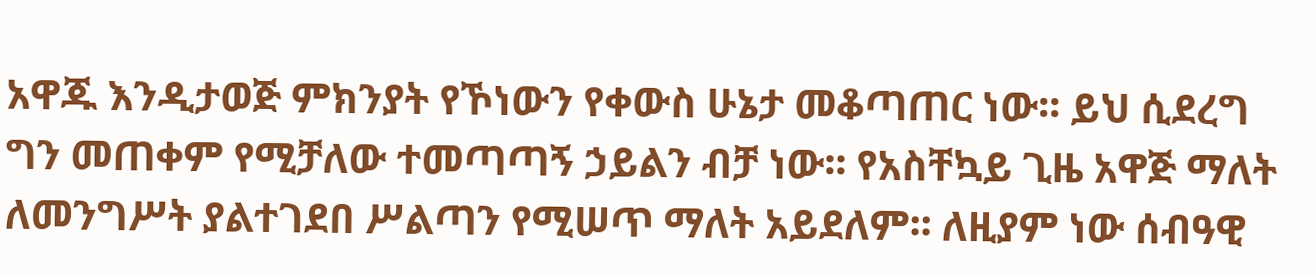አዋጁ እንዲታወጅ ምክንያት የኾነውን የቀውስ ሁኔታ መቆጣጠር ነው፡፡ ይህ ሲደረግ ግን መጠቀም የሚቻለው ተመጣጣኝ ኃይልን ብቻ ነው፡፡ የአስቸኳይ ጊዜ አዋጅ ማለት ለመንግሥት ያልተገደበ ሥልጣን የሚሠጥ ማለት አይደለም፡፡ ለዚያም ነው ሰብዓዊ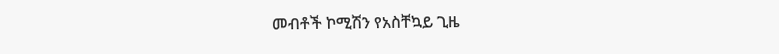መብቶች ኮሚሽን የአስቸኳይ ጊዜ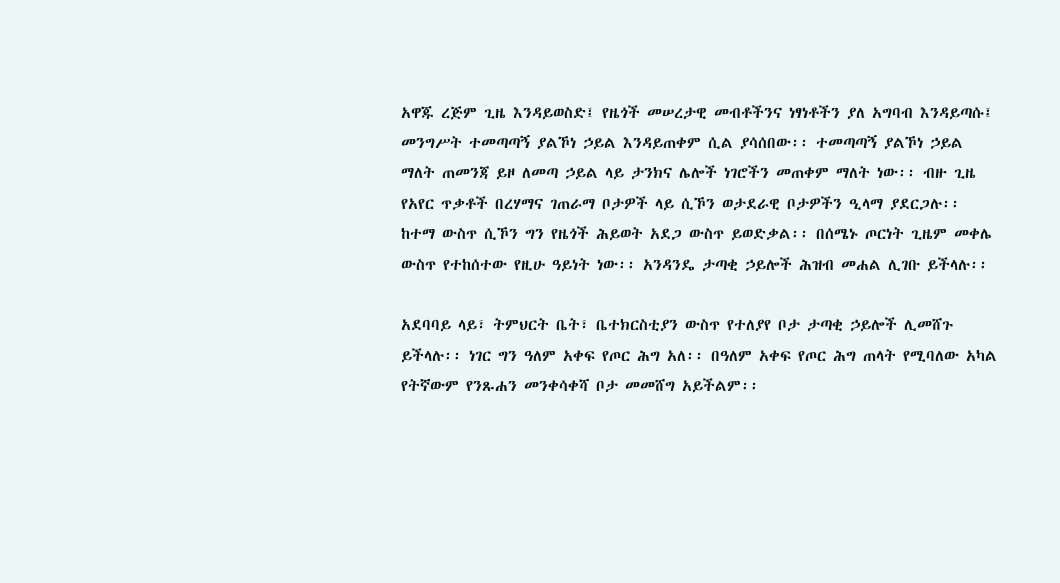አዋጁ ረጅም ጊዜ እንዳይወስድ፤ የዜጎች መሠረታዊ መብቶችንና ነፃነቶችን ያለ አግባብ እንዳይጣሱ፤ መንግሥት ተመጣጣኝ ያልኾነ ኃይል እንዳይጠቀም ሲል ያሳሰበው፡፡ ተመጣጣኝ ያልኾነ ኃይል ማለት ጠመንጃ ይዞ ለመጣ ኃይል ላይ ታንክና ሌሎች ነገሮችን መጠቀም ማለት ነው፡፡ ብዙ ጊዜ የአየር ጥቃቶች በረሃማና ገጠራማ ቦታዎች ላይ ሲኾን ወታደራዊ ቦታዎችን ዒላማ ያደርጋሉ፡፡ ከተማ ውስጥ ሲኾን ግን የዜጎች ሕይወት አደጋ ውስጥ ይወድቃል፡፡ በሰሜኑ ጦርነት ጊዜም መቀሌ ውስጥ የተከሰተው የዚሁ ዓይነት ነው፡፡ አንዳንዴ ታጣቂ ኃይሎች ሕዝብ መሐል ሊገቡ ይችላሉ፡፡

አደባባይ ላይ፣ ትምህርት ቤት፣ ቤተክርስቲያን ውስጥ የተለያየ ቦታ ታጣቂ ኃይሎች ሊመሸጉ ይችላሉ፡፡ ነገር ግን ዓለም አቀፍ የጦር ሕግ አለ፡፡ በዓለም አቀፍ የጦር ሕግ ጠላት የሚባለው አካል የትኛውም የንጹሐን መንቀሳቀሻ ቦታ መመሸግ አይችልም፡፡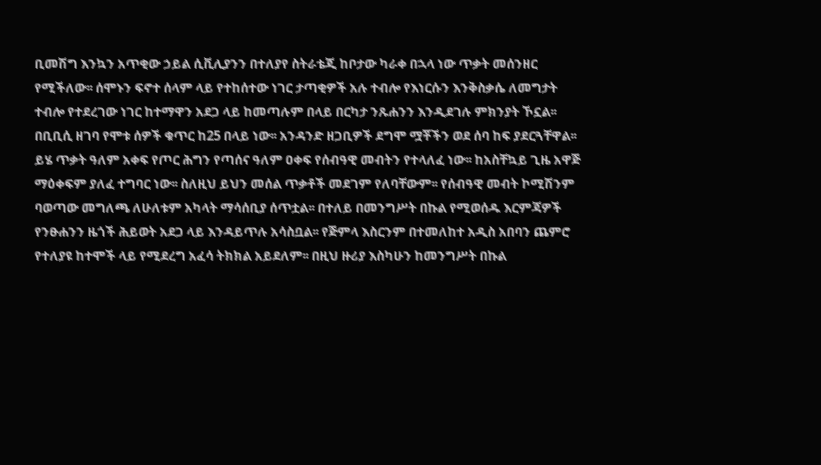ቢመሽግ እንኳን አጥቂው ኃይል ሲቪሊያንን በተለያየ ስትራቴጂ ከቦታው ካራቀ በኋላ ነው ጥቃት መሰንዘር የሚችለው፡፡ ሰሞኑን ፍኖተ ሰላም ላይ የተከሰተው ነገር ታጣቂዎች አሉ ተብሎ የእነርሱን እንቅስቃሴ ለመግታት ተብሎ የተደረገው ነገር ከተማዋን አደጋ ላይ ከመጣሉም በላይ በርካታ ንጹሐንን እንዲደገሉ ምክንያት ኾኗል፡፡ በቢቢሲ ዘገባ የሞቱ ሰዎች ቁጥር ከ25 በላይ ነው፡፡ አንዳንድ ዘጋቢዎች ደግሞ ሟቾችን ወደ ሰባ ከፍ ያደርጓቸዋል፡፡ ይሄ ጥቃት ዓለም አቀፍ የጦር ሕግን የጣሰና ዓለም ዐቀፍ የሰብዓዊ መብትን የተላለፈ ነው፡፡ ከአስቸኳይ ጊዜ አዋጅ ማዕቀፍም ያለፈ ተግባር ነው፡፡ ስለዚህ ይህን መሰል ጥቃቶች መደገም የለባቸውም፡፡ የሰብዓዊ መብት ኮሚሽንም ባወጣው መግለጫ ለሁለቱም አካላት ማሳሰቢያ ሰጥቷል፡፡ በተለይ በመንግሥት በኩል የሚወሰዱ እርምጃዎች የንፁሐንን ዜጎች ሕይወት አደጋ ላይ እንዳይጥሉ አሳስቧል፡፡ የጅምላ እስርንም በተመለከተ አዲስ አበባን ጨምሮ የተለያዩ ከተሞች ላይ የሚደረግ አፈሳ ትክክል አይደለም፡፡ በዚህ ዙሪያ እስካሁን ከመንግሥት በኩል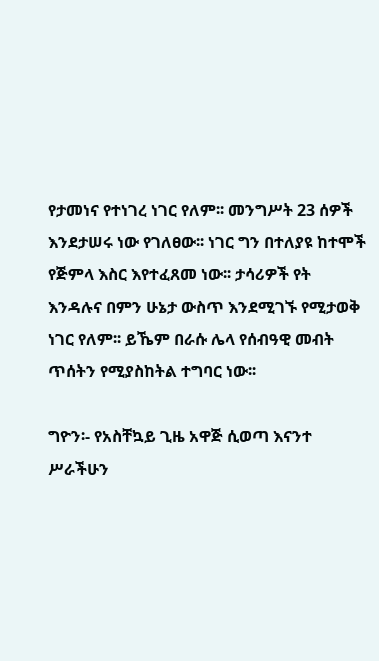የታመነና የተነገረ ነገር የለም፡፡ መንግሥት 23 ሰዎች እንደታሠሩ ነው የገለፀው፡፡ ነገር ግን በተለያዩ ከተሞች የጅምላ እስር እየተፈጸመ ነው፡፡ ታሳሪዎች የት እንዳሉና በምን ሁኔታ ውስጥ እንደሚገኙ የሚታወቅ ነገር የለም፡፡ ይኼም በራሱ ሌላ የሰብዓዊ መብት ጥሰትን የሚያስከትል ተግባር ነው፡፡

ግዮን፡- የአስቸኳይ ጊዜ አዋጅ ሲወጣ እናንተ ሥራችሁን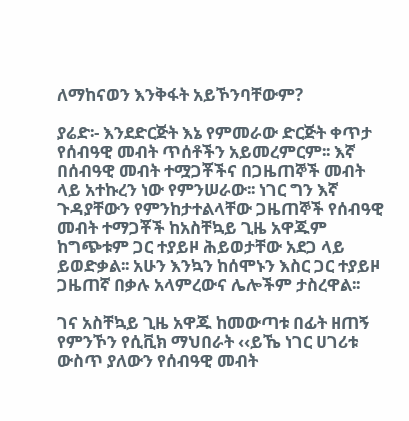ለማከናወን እንቅፋት አይኾንባቸውም?

ያሬድ፡- እንደድርጅት እኔ የምመራው ድርጅት ቀጥታ የሰብዓዊ መብት ጥሰቶችን አይመረምርም፡፡ እኛ በሰብዓዊ መብት ተሟጋቾችና በጋዜጠኞች መብት ላይ አተኩረን ነው የምንሠራው፡፡ ነገር ግን እኛ ጉዳያቸውን የምንከታተልላቸው ጋዜጠኞች የሰብዓዊ መብት ተማጋቾች ከአስቸኳይ ጊዜ አዋጁም ከግጭቱም ጋር ተያይዞ ሕይወታቸው አደጋ ላይ ይወድቃል፡፡ አሁን እንኳን ከሰሞኑን እስር ጋር ተያይዞ ጋዜጠኛ በቃሉ አላምረውና ሌሎችም ታስረዋል፡፡

ገና አስቸኳይ ጊዜ አዋጁ ከመውጣቱ በፊት ዘጠኝ የምንኾን የሲቪክ ማህበራት ‹‹ይኼ ነገር ሀገሪቱ ውስጥ ያለውን የሰብዓዊ መብት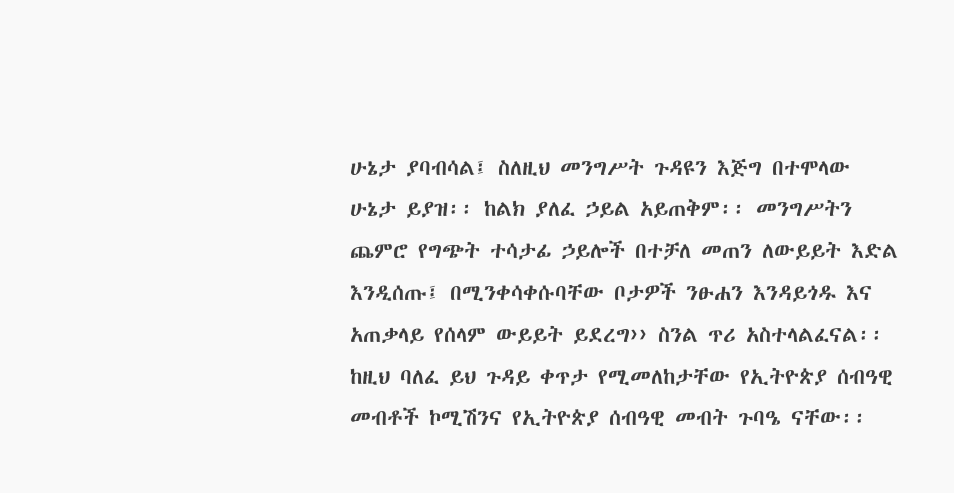ሁኔታ ያባብሳል፤ ስለዚህ መንግሥት ጉዳዩን እጅግ በተሞላው ሁኔታ ይያዝ፡፡ ከልክ ያለፈ ኃይል አይጠቅም፡፡ መንግሥትን ጨምሮ የግጭት ተሳታፊ ኃይሎች በተቻለ መጠን ለውይይት እድል እንዲሰጡ፤ በሚንቀሳቀሱባቸው ቦታዎች ንፁሐን እንዳይጎዱ እና አጠቃላይ የሰላም ውይይት ይደረግ›› ስንል ጥሪ አስተላልፈናል፡፡ ከዚህ ባለፈ ይህ ጉዳይ ቀጥታ የሚመለከታቸው የኢትዮጵያ ሰብዓዊ መብቶች ኮሚሽንና የኢትዮጵያ ሰብዓዊ መብት ጉባዔ ናቸው፡፡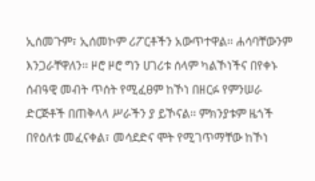ኢሰመጉም፣ ኢሰመኮም ሪፖርቶችን አውጥተዋል፡፡ ሐሳባቸውንም እንጋራቸዋለን፡፡ ዞሮ ዞሮ ግን ሀገሪቱ ሰላም ካልኾነችና በየቀኑ ሰብዓዊ መብት ጥሰት የሚፈፀም ከኾነ በዘርፉ የምንሠራ ድርጅቶች በጠቅላላ ሥራችን ያ ይኾናል፡፡ ምክንያቱም ዜጎች በየዕለቱ መፈናቀል፣ መሳደድና ሞት የሚገጥማቸው ከኾነ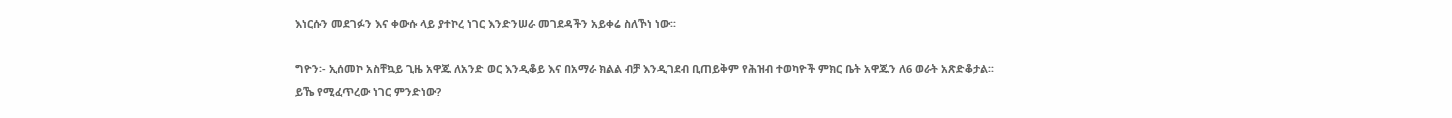እነርሱን መደገፉን እና ቀውሱ ላይ ያተኮረ ነገር እንድንሠራ መገደዳችን አይቀሬ ስለኾነ ነው፡፡

ግዮን፡- ኢሰመኮ አስቸኳይ ጊዜ አዋጁ ለአንድ ወር እንዲቆይ እና በአማራ ክልል ብቻ እንዲገደብ ቢጠይቅም የሕዝብ ተወካዮች ምክር ቤት አዋጁን ለ6 ወራት አጽድቆታል፡፡ ይኼ የሚፈጥረው ነገር ምንድነው?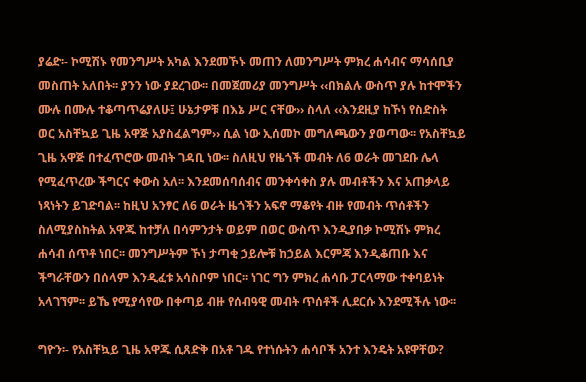ያሬድ፡- ኮሚሽኑ የመንግሥት አካል እንደመኾኑ መጠን ለመንግሥት ምክረ ሐሳብና ማሳሰቢያ መስጠት አለበት፡፡ ያንን ነው ያደረገው፡፡ በመጀመሪያ መንግሥት ‹‹በክልሉ ውስጥ ያሉ ከተሞችን ሙሉ በሙሉ ተቆጣጥሬያለሁ፤ ሁኔታዎቹ በእኔ ሥር ናቸው›› ስላለ ‹‹እንደዚያ ከኾነ የስድስት ወር አስቸኳይ ጊዜ አዋጅ አያስፈልግም›› ሲል ነው ኢሰመኮ መግለጫውን ያወጣው፡፡ የአስቸኳይ ጊዜ አዋጅ በተፈጥሮው መብት ገዳቢ ነው፡፡ ስለዚህ የዜጎች መብት ለ6 ወራት መገደቡ ሌላ የሚፈጥረው ችግርና ቀውስ አለ፡፡ እንደመሰባሰብና መንቀሳቀስ ያሉ መብቶችን እና አጠቃላይ ነጻነትን ይገድባል፡፡ ከዚህ አንፃር ለ6 ወራት ዜጎችን አፍኖ ማቆየት ብዙ የመብት ጥሰቶችን ስለሚያስከትል አዋጁ ከተቻለ በሳምንታት ወይም በወር ውስጥ እንዲያበቃ ኮሚሽኑ ምክረ ሐሳብ ሰጥቶ ነበር፡፡ መንግሥትም ኾነ ታጣቂ ኃይሎቹ ከኃይል እርምጃ እንዲቆጠቡ እና ችግራቸውን በሰላም እንዲፈቱ አሳስቦም ነበር፡፡ ነገር ግን ምክረ ሐሳቡ ፓርላማው ተቀባይነት አላገኘም፡፡ ይኼ የሚያሳየው በቀጣይ ብዙ የሰብዓዊ መብት ጥሰቶች ሊደርሱ እንደሚችሉ ነው፡፡

ግዮን፡- የአስቸኳይ ጊዜ አዋጁ ሲጸድቅ በአቶ ገዱ የተነሱትን ሐሳቦች አንተ እንዴት አዩዋቸው?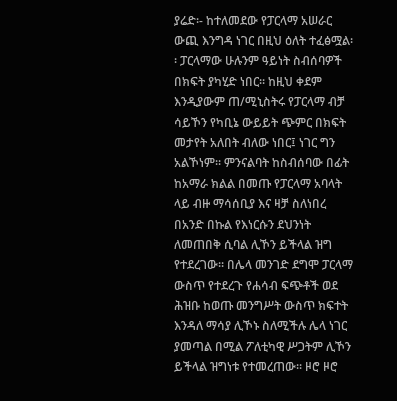ያሬድ፡- ከተለመደው የፓርላማ አሠራር ውጪ እንግዳ ነገር በዚህ ዕለት ተፈፅሟል፡፡ ፓርላማው ሁሉንም ዓይነት ስብሰባዎች በክፍት ያካሂድ ነበር፡፡ ከዚህ ቀደም እንዲያውም ጠ/ሚኒስትሩ የፓርላማ ብቻ ሳይኾን የካቢኔ ውይይት ጭምር በክፍት መታየት አለበት ብለው ነበር፤ ነገር ግን አልኾነም፡፡ ምንናልባት ከስብሰባው በፊት ከአማራ ክልል በመጡ የፓርላማ አባላት ላይ ብዙ ማሳሰቢያ እና ዛቻ ስለነበረ በአንድ በኩል የእነርሱን ደህንነት ለመጠበቅ ሲባል ሊኾን ይችላል ዝግ የተደረገው፡፡ በሌላ መንገድ ደግሞ ፓርላማ ውስጥ የተደረጉ የሐሳብ ፍጭቶች ወደ ሕዝቡ ከወጡ መንግሥት ውስጥ ክፍተት እንዳለ ማሳያ ሊኾኑ ስለሚችሉ ሌላ ነገር ያመጣል በሚል ፖለቲካዊ ሥጋትም ሊኾን ይችላል ዝግነቱ የተመረጠው፡፡ ዞሮ ዞሮ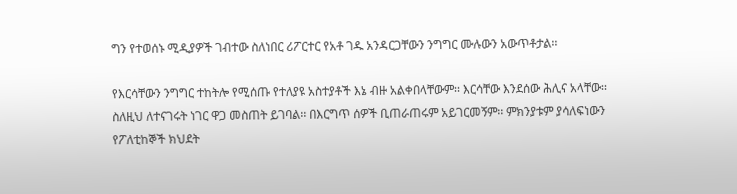ግን የተወሰኑ ሚዲያዎች ገብተው ስለነበር ሪፖርተር የአቶ ገዱ አንዳርጋቸውን ንግግር ሙሉውን አውጥቶታል፡፡

የእርሳቸውን ንግግር ተከትሎ የሚሰጡ የተለያዩ አስተያቶች እኔ ብዙ አልቀበላቸውም፡፡ እርሳቸው እንደሰው ሕሊና አላቸው፡፡ ስለዚህ ለተናገሩት ነገር ዋጋ መስጠት ይገባል፡፡ በእርግጥ ሰዎች ቢጠራጠሩም አይገርመኝም፡፡ ምክንያቱም ያሳለፍነውን የፖለቲከኞች ክህደት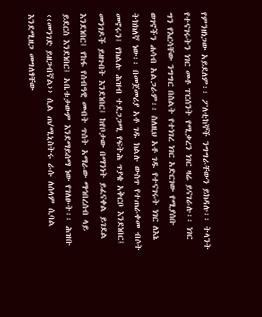የምንዘነጋው አይደለም፡፡ ፖለቲከኞች ንግግራቸውን ይክዳሉ፡፡ ትላንት የተናገሩትን ነገር መቶ ፐርሰንት የሚቃረን ነገር ዛሬ ይናገራሉ፡፡ ነገር ግን የእርሳቸው ንግግር በስልት የተነገረ ነገር አድርገው የሚያሰቡ ወገኖችን ሐሳብ አልጋራም፡፡ ስለዚህ አቶ ገዱ የተናገሩት ነገር ለእኔ ትክክለኛ ነው፡፡ በመጀመሪያ አቶ ገዱ ክልሉ ውስጥ የተጠራቀመ ብሶት መኖሩን፤ የክልሉ ሕዝብ ተደጋጋሚ የፍትሕ ጥያቄ አቅርቦ እንደነበር፤ መንገዶች ይዘጉበት እንደነበር፤ ከየቦታው በማንነት ይፈናቀል ይገደል እንደነበር፤ የከፋ የሰብዓዊ መብት ጥሰት አማራው ማኅበረሰብ ላይ ይደርስ እንደነበር፤ አቤቱታውም እንደማይሰማ ነው የገለፁት፡፡ ሕዝቡ ‹‹መንገድ ይዘጋብኛል›› ሲል ጠ/ሚኒስትሩ ራሱ ለሰላም ሲባል እንደሚዘጋ መግለፃቸው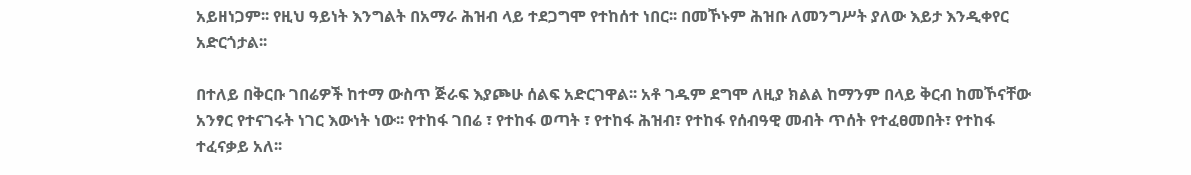አይዘነጋም፡፡ የዚህ ዓይነት እንግልት በአማራ ሕዝብ ላይ ተደጋግሞ የተከሰተ ነበር፡፡ በመኾኑም ሕዝቡ ለመንግሥት ያለው እይታ እንዲቀየር አድርጎታል፡፡

በተለይ በቅርቡ ገበሬዎች ከተማ ውስጥ ጅራፍ እያጮሁ ሰልፍ አድርገዋል፡፡ አቶ ገዱም ደግሞ ለዚያ ክልል ከማንም በላይ ቅርብ ከመኾናቸው አንፃር የተናገሩት ነገር እውነት ነው፡፡ የተከፋ ገበሬ ፣ የተከፋ ወጣት ፣ የተከፋ ሕዝብ፣ የተከፋ የሰብዓዊ መብት ጥሰት የተፈፀመበት፣ የተከፋ ተፈናቃይ አለ፡፡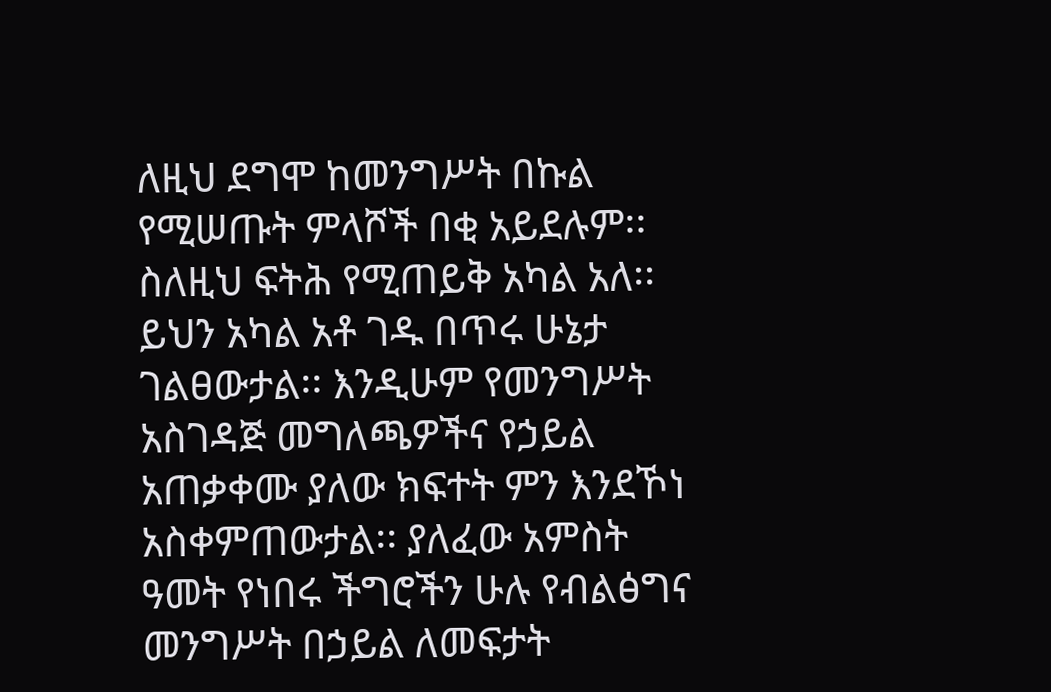ለዚህ ደግሞ ከመንግሥት በኩል የሚሠጡት ምላሾች በቂ አይደሉም፡፡ ስለዚህ ፍትሕ የሚጠይቅ አካል አለ፡፡ ይህን አካል አቶ ገዱ በጥሩ ሁኔታ ገልፀውታል፡፡ እንዲሁም የመንግሥት አስገዳጅ መግለጫዎችና የኃይል አጠቃቀሙ ያለው ክፍተት ምን እንደኾነ አስቀምጠውታል፡፡ ያለፈው አምስት ዓመት የነበሩ ችግሮችን ሁሉ የብልፅግና መንግሥት በኃይል ለመፍታት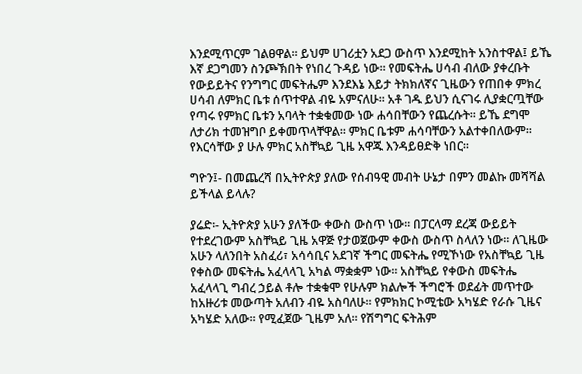እንደሚጥርም ገልፀዋል፡፡ ይህም ሀገሪቷን አደጋ ውስጥ እንደሚከት አንስተዋል፤ ይኼ እኛ ደጋግመን ስንጮኽበት የነበረ ጉዳይ ነው፡፡ የመፍትሔ ሀሳብ ብለው ያቀረቡት የውይይትና የንግግር መፍትሔም እንደእኔ እይታ ትክክለኛና ጊዜውን የጠበቀ ምክረ ሀሳብ ለምክር ቤቱ ሰጥተዋል ብዬ አምናለሁ፡፡ አቶ ገዱ ይህን ሲናገሩ ሊያቋርጧቸው የጣሩ የምክር ቤቱን አባላት ተቋቁመው ነው ሐሳበቸውን የጨረሱት፡፡ ይኼ ደግሞ ለታሪክ ተመዝግቦ ይቀመጥላቸዋል፡፡ ምክር ቤቱም ሐሳባቸውን አልተቀበለውም፡፡ የእርሳቸው ያ ሁሉ ምክር አስቸኳይ ጊዜ አዋጁ እንዳይፀድቅ ነበር፡፡

ግዮን፤- በመጨረሻ በኢትዮጵያ ያለው የሰብዓዊ መብት ሁኔታ በምን መልኩ መሻሻል ይችላል ይላሉ?

ያሬድ፡- ኢትዮጵያ አሁን ያለችው ቀውስ ውስጥ ነው፡፡ በፓርላማ ደረጃ ውይይት የተደረገውም አስቸኳይ ጊዜ አዋጅ የታወጀውም ቀውስ ውስጥ ስላለን ነው፡፡ ለጊዜው አሁን ላለንበት አስፈሪ፣ አሳሳቢና አደገኛ ችግር መፍትሔ የሚኾነው የአስቸኳይ ጊዜ የቀስው መፍትሔ አፈላላጊ አካል ማቋቋም ነው፡፡ አስቸኳይ የቀውስ መፍትሔ አፈላላጊ ግብረ ኃይል ቶሎ ተቋቁሞ የሁሉም ክልሎች ችግሮች ወደፊት መጥተው ከአዙሪቱ መውጣት አለብን ብዬ አስባለሁ፡፡ የምክክር ኮሚቴው አካሄድ የራሱ ጊዜና አካሄድ አለው፡፡ የሚፈጀው ጊዜም አለ፡፡ የሽግግር ፍትሕም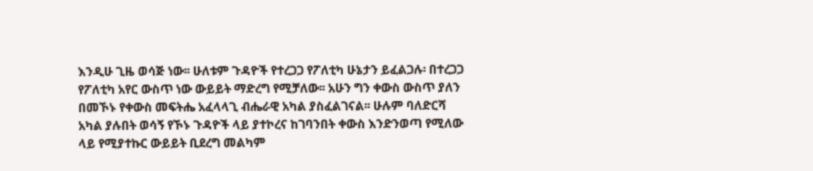እንዲሁ ጊዜ ወሳጅ ነው፡፡ ሁለቱም ጉዳዮች የተረጋጋ የፖለቲካ ሁኔታን ይፈልጋሉ፡ በተረጋጋ የፖለቲካ አየር ውስጥ ነው ውይይት ማድረግ የሚቻለው፡፡ አሁን ግን ቀውስ ውስጥ ያለን በመኾኑ የቀውስ መፍትሔ አፈላላጊ ብሔራዊ አካል ያስፈልገናል፡፡ ሁሉም ባለድርሻ አካል ያሉበት ወሳኝ የኾኑ ጉዳዮች ላይ ያተኮረና ከገባንበት ቀውስ እንድንወጣ የሚለው ላይ የሚያተኩር ውይይት ቢደረግ መልካም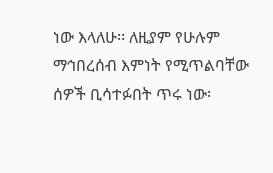ነው እላለሁ፡፡ ለዚያም የሁሉም ማኅበረሰብ እምነት የሚጥልባቸው ሰዎች ቢሳተፉበት ጥሩ ነው፡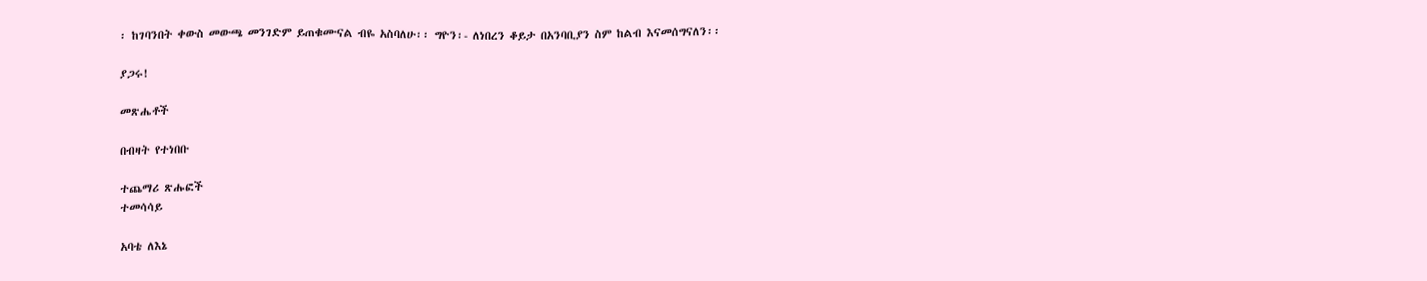፡ ከገባንበት ቀውስ መውጫ መንገድም ይጠቁሙናል ብዬ አስባለሁ፡፡ ግዮን፡- ለነበረን ቆይታ በአንባቢያን ስም ከልብ እናመሰግናለን፡፡

ያጋሩ!

መጽሔቶች

በብዛት የተነበቡ

ተጨማሪ ጽሑፎች
ተመሳሳይ

አባቴ ለእኔ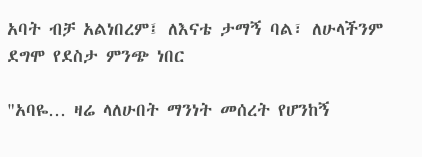አባት ብቻ አልነበረም፤ ለእናቴ ታማኝ ባል፣ ለሁላችንም ደግሞ የደስታ ምንጭ ነበር

"አባዬ… ዛሬ ላለሁበት ማንነት መሰረት የሆንከኝ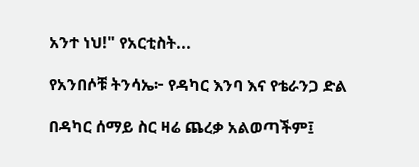አንተ ነህ!" የአርቲስት...

የአንበሶቹ ትንሳኤ፦ የዳካር እንባ እና የቴራንጋ ድል

በዳካር ሰማይ ስር ዛሬ ጨረቃ አልወጣችም፤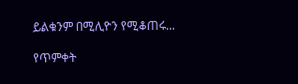ይልቁንም በሚሊዮን የሚቆጠሩ...

የጥምቀት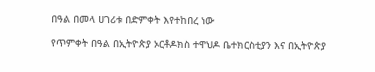በዓል በመላ ሀገሪቱ በድምቀት እየተከበረ ነው

የጥምቀት በዓል በኢትዮጵያ ኦርቶዶክስ ተዋህዶ ቤተክርስቲያን እና በኢትዮጵያ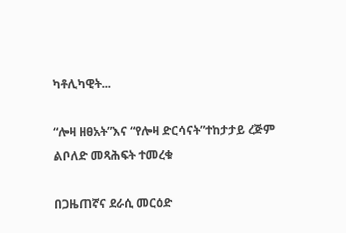ካቶሊካዊት...

“ሎዛ ዘፀአት”እና “የሎዛ ድርሳናት”ተከታታይ ረጅም ልቦለድ መጻሕፍት ተመረቁ

በጋዜጠኛና ደራሲ መርዕድ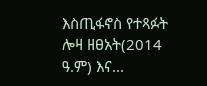እስጢፋኖስ የተጻፉት ሎዛ ዘፀአት(2014 ዓ.ም) እና...